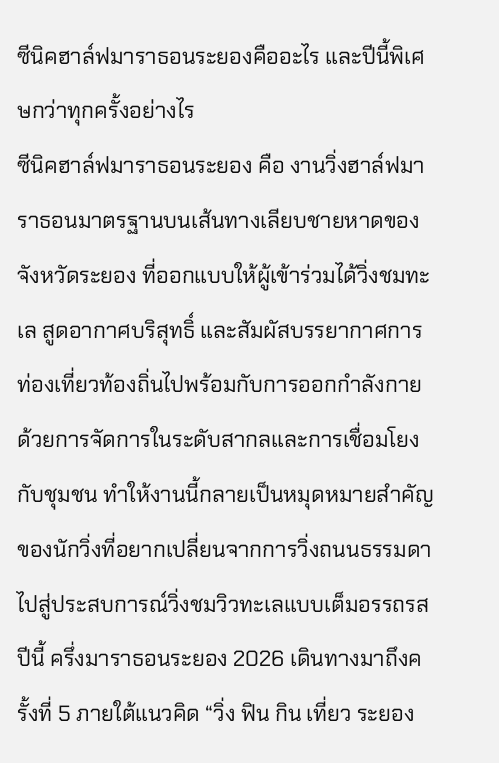ซีนิคฮาล์ฟมาราธอนระยองคืออะไร และปีนี้พิเศษกว่าทุกครั้งอย่างไร
ซีนิคฮาล์ฟมาราธอนระยอง คือ งานวิ่งฮาล์ฟมาราธอนมาตรฐานบนเส้นทางเลียบชายหาดของจังหวัดระยอง ที่ออกแบบให้ผู้เข้าร่วมได้วิ่งชมทะเล สูดอากาศบริสุทธิ์ และสัมผัสบรรยากาศการท่องเที่ยวท้องถิ่นไปพร้อมกับการออกกำลังกาย ด้วยการจัดการในระดับสากลและการเชื่อมโยงกับชุมชน ทำให้งานนี้กลายเป็นหมุดหมายสำคัญของนักวิ่งที่อยากเปลี่ยนจากการวิ่งถนนธรรมดา ไปสู่ประสบการณ์วิ่งชมวิวทะเลแบบเต็มอรรถรส
ปีนี้ ครึ่งมาราธอนระยอง 2026 เดินทางมาถึงครั้งที่ 5 ภายใต้แนวคิด “วิ่ง ฟิน กิน เที่ยว ระยอง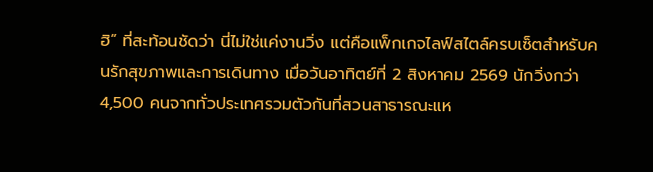ฮิ” ที่สะท้อนชัดว่า นี่ไม่ใช่แค่งานวิ่ง แต่คือแพ็กเกจไลฟ์สไตล์ครบเซ็ตสำหรับคนรักสุขภาพและการเดินทาง เมื่อวันอาทิตย์ที่ 2 สิงหาคม 2569 นักวิ่งกว่า 4,500 คนจากทั่วประเทศรวมตัวกันที่สวนสาธารณะแห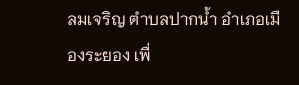ลมเจริญ ตำบลปากน้ำ อำเภอเมืองระยอง เพื่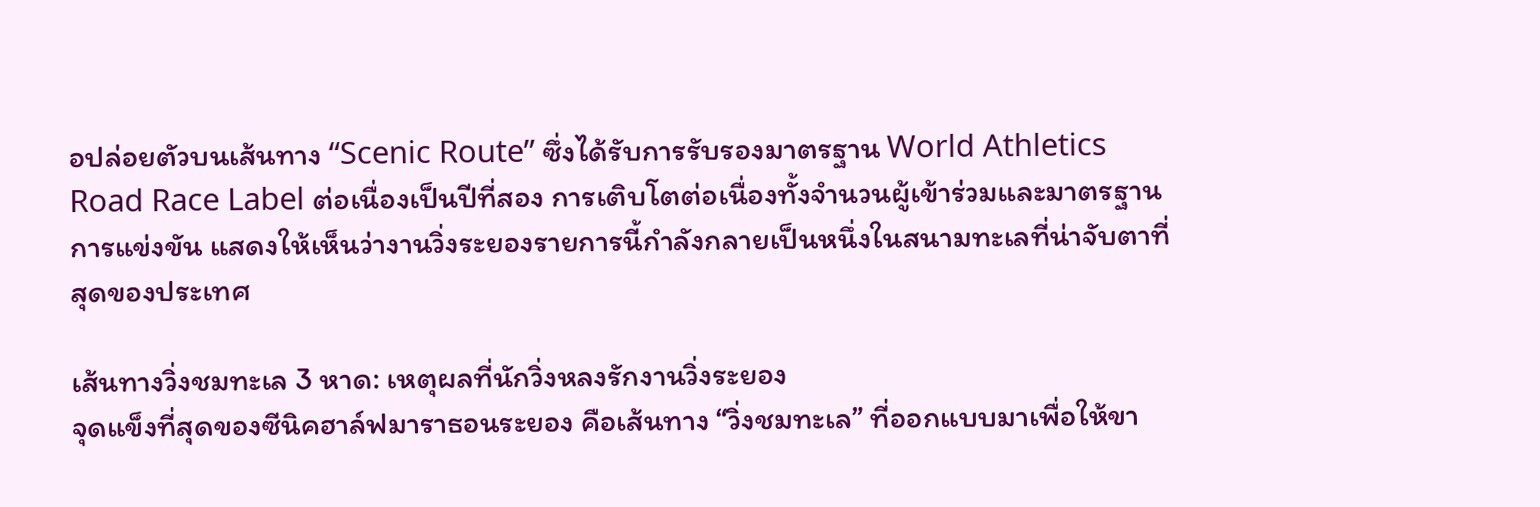อปล่อยตัวบนเส้นทาง “Scenic Route” ซึ่งได้รับการรับรองมาตรฐาน World Athletics Road Race Label ต่อเนื่องเป็นปีที่สอง การเติบโตต่อเนื่องทั้งจำนวนผู้เข้าร่วมและมาตรฐานการแข่งขัน แสดงให้เห็นว่างานวิ่งระยองรายการนี้กำลังกลายเป็นหนึ่งในสนามทะเลที่น่าจับตาที่สุดของประเทศ

เส้นทางวิ่งชมทะเล 3 หาด: เหตุผลที่นักวิ่งหลงรักงานวิ่งระยอง
จุดแข็งที่สุดของซีนิคฮาล์ฟมาราธอนระยอง คือเส้นทาง “วิ่งชมทะเล” ที่ออกแบบมาเพื่อให้ขา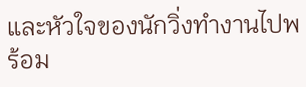และหัวใจของนักวิ่งทำงานไปพร้อม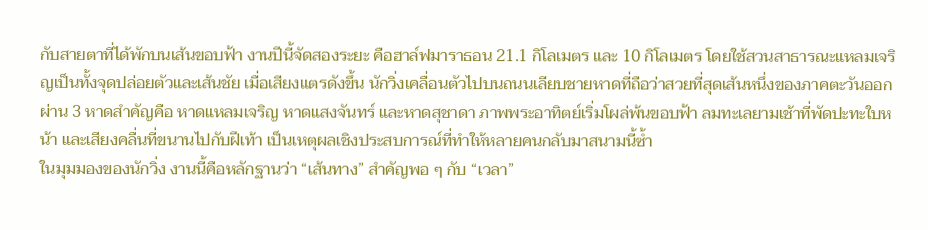กับสายตาที่ได้พักบนเส้นขอบฟ้า งานปีนี้จัดสองระยะ คือฮาล์ฟมาราธอน 21.1 กิโลเมตร และ 10 กิโลเมตร โดยใช้สวนสาธารณะแหลมเจริญเป็นทั้งจุดปล่อยตัวและเส้นชัย เมื่อเสียงแตรดังขึ้น นักวิ่งเคลื่อนตัวไปบนถนนเลียบชายหาดที่ถือว่าสวยที่สุดเส้นหนึ่งของภาคตะวันออก ผ่าน 3 หาดสำคัญคือ หาดแหลมเจริญ หาดแสงจันทร์ และหาดสุชาดา ภาพพระอาทิตย์เริ่มโผล่พ้นขอบฟ้า ลมทะเลยามเช้าที่พัดปะทะใบหน้า และเสียงคลื่นที่ขนานไปกับฝีเท้า เป็นเหตุผลเชิงประสบการณ์ที่ทำให้หลายคนกลับมาสนามนี้ซ้ำ
ในมุมมองของนักวิ่ง งานนี้คือหลักฐานว่า “เส้นทาง” สำคัญพอ ๆ กับ “เวลา”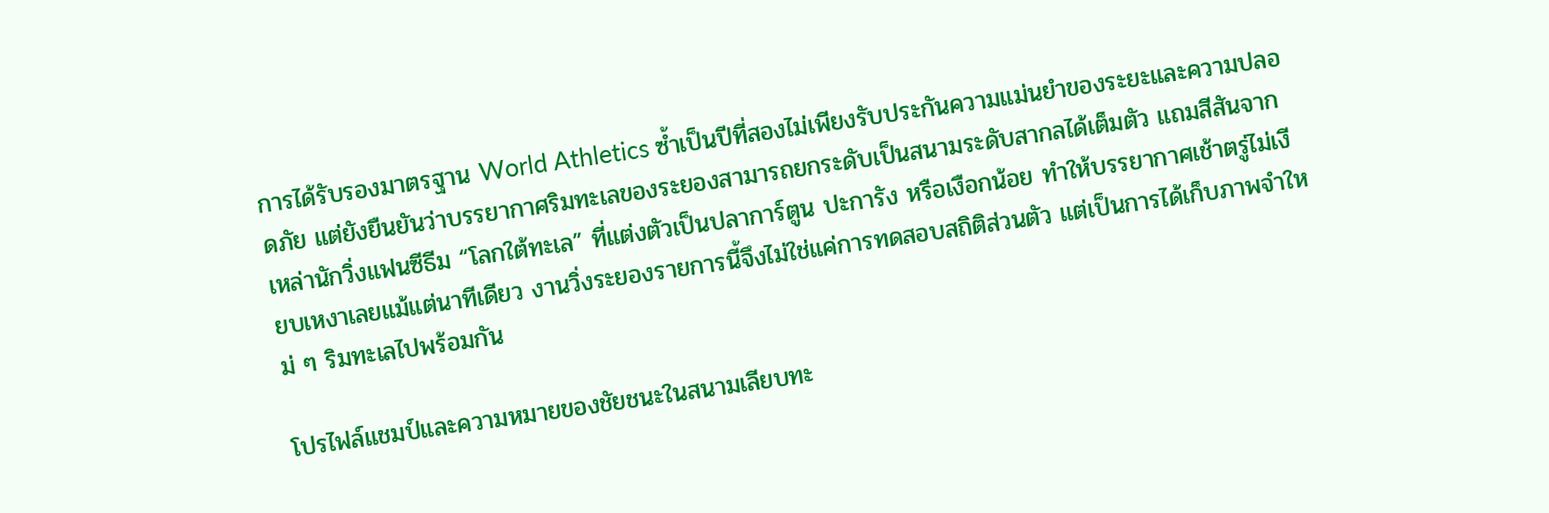การได้รับรองมาตรฐาน World Athletics ซ้ำเป็นปีที่สองไม่เพียงรับประกันความแม่นยำของระยะและความปลอดภัย แต่ยังยืนยันว่าบรรยากาศริมทะเลของระยองสามารถยกระดับเป็นสนามระดับสากลได้เต็มตัว แถมสีสันจากเหล่านักวิ่งแฟนซีธีม “โลกใต้ทะเล” ที่แต่งตัวเป็นปลาการ์ตูน ปะการัง หรือเงือกน้อย ทำให้บรรยากาศเช้าตรู่ไม่เงียบเหงาเลยแม้แต่นาทีเดียว งานวิ่งระยองรายการนี้จึงไม่ใช่แค่การทดสอบสถิติส่วนตัว แต่เป็นการได้เก็บภาพจำใหม่ ๆ ริมทะเลไปพร้อมกัน

โปรไฟล์แชมป์และความหมายของชัยชนะในสนามเลียบทะ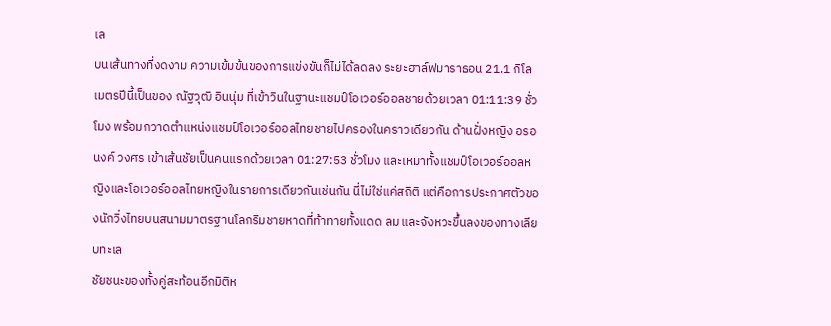เล
บนเส้นทางที่งดงาม ความเข้มข้นของการแข่งขันก็ไม่ได้ลดลง ระยะฮาล์ฟมาราธอน 21.1 กิโลเมตรปีนี้เป็นของ ณัฐวุฒิ อินนุ่ม ที่เข้าวินในฐานะแชมป์โอเวอร์ออลชายด้วยเวลา 01:11:39 ชั่วโมง พร้อมกวาดตำแหน่งแชมป์โอเวอร์ออลไทยชายไปครองในคราวเดียวกัน ด้านฝั่งหญิง อรอนงค์ วงศร เข้าเส้นชัยเป็นคนแรกด้วยเวลา 01:27:53 ชั่วโมง และเหมาทั้งแชมป์โอเวอร์ออลหญิงและโอเวอร์ออลไทยหญิงในรายการเดียวกันเช่นกัน นี่ไม่ใช่แค่สถิติ แต่คือการประกาศตัวของนักวิ่งไทยบนสนามมาตรฐานโลกริมชายหาดที่ท้าทายทั้งแดด ลม และจังหวะขึ้นลงของทางเลียบทะเล
ชัยชนะของทั้งคู่สะท้อนอีกมิติห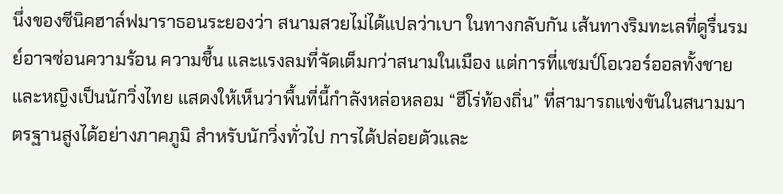นึ่งของซีนิคฮาล์ฟมาราธอนระยองว่า สนามสวยไม่ได้แปลว่าเบา ในทางกลับกัน เส้นทางริมทะเลที่ดูรื่นรมย์อาจซ่อนความร้อน ความชื้น และแรงลมที่จัดเต็มกว่าสนามในเมือง แต่การที่แชมป์โอเวอร์ออลทั้งชายและหญิงเป็นนักวิ่งไทย แสดงให้เห็นว่าพื้นที่นี้กำลังหล่อหลอม “ฮีโร่ท้องถิ่น” ที่สามารถแข่งขันในสนามมาตรฐานสูงได้อย่างภาคภูมิ สำหรับนักวิ่งทั่วไป การได้ปล่อยตัวและ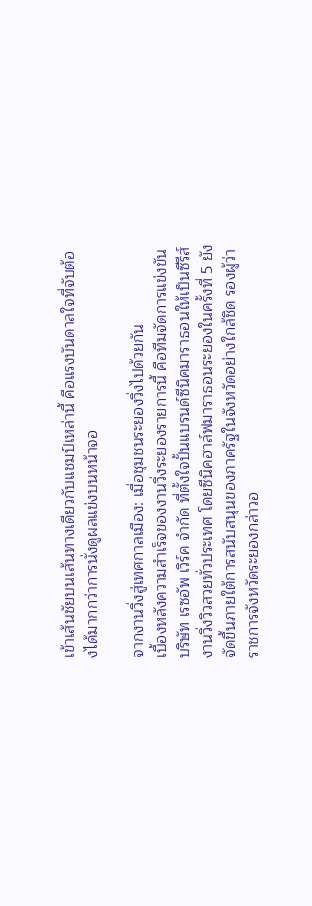เข้าเส้นชัยบนเส้นทางเดียวกับแชมป์เหล่านี้ คือแรงบันดาลใจที่จับต้องได้มากกว่าการนั่งดูผลแข่งบนหน้าจอ

จากงานวิ่งสู่เทศกาลเมือง: เมื่อชุมชนระยองวิ่งไปด้วยกัน
เบื้องหลังความสำเร็จของงานวิ่งระยองรายการนี้ คือทีมจัดการแข่งขัน บริษัท เรซอัพ เวิร์ค จำกัด ที่ตั้งใจปั้นแบรนด์ซีนิคมาราธอนให้เป็นซีรีส์งานวิ่งวิวสวยทั่วประเทศ โดยซีนิคฮาล์ฟมาราธอนระยองในครั้งที่ 5 ยังจัดขึ้นภายใต้การสนับสนุนของภาครัฐในจังหวัดอย่างใกล้ชิด รองผู้ว่าราชการจังหวัดระยองกล่าวอ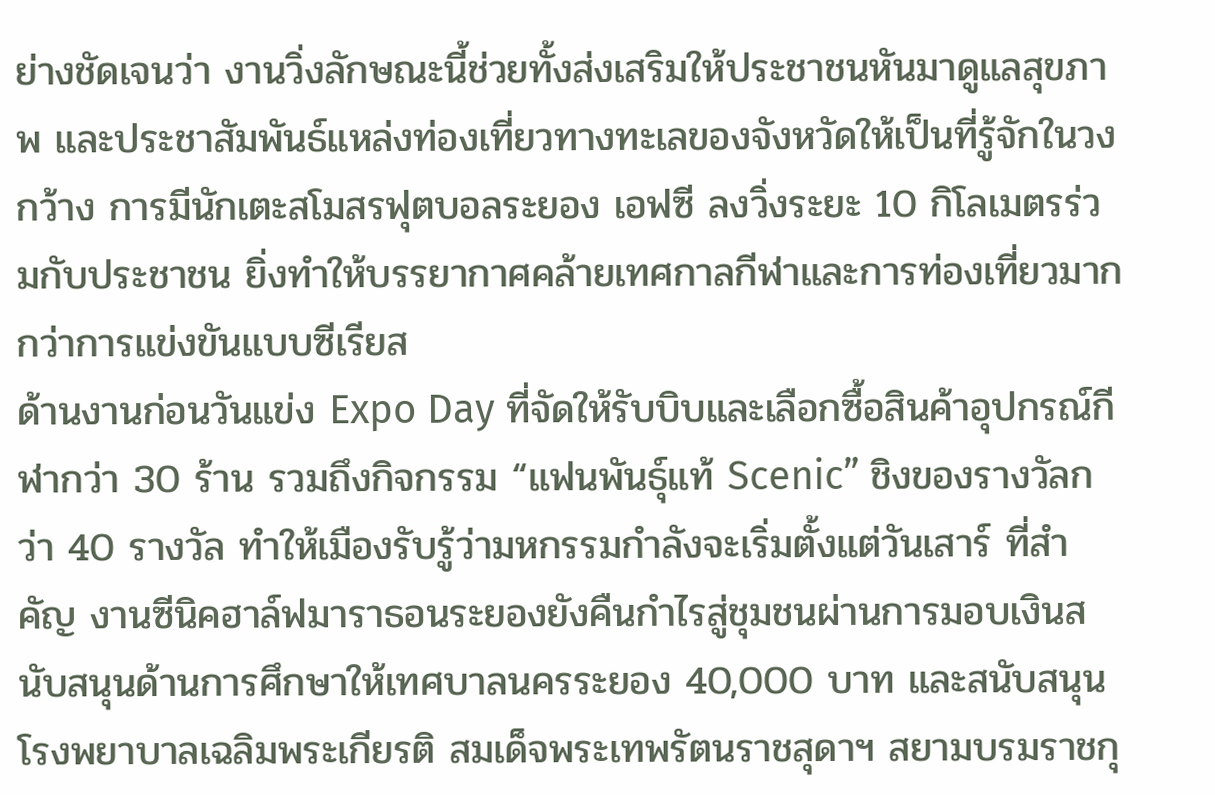ย่างชัดเจนว่า งานวิ่งลักษณะนี้ช่วยทั้งส่งเสริมให้ประชาชนหันมาดูแลสุขภาพ และประชาสัมพันธ์แหล่งท่องเที่ยวทางทะเลของจังหวัดให้เป็นที่รู้จักในวงกว้าง การมีนักเตะสโมสรฟุตบอลระยอง เอฟซี ลงวิ่งระยะ 10 กิโลเมตรร่วมกับประชาชน ยิ่งทำให้บรรยากาศคล้ายเทศกาลกีฬาและการท่องเที่ยวมากกว่าการแข่งขันแบบซีเรียส
ด้านงานก่อนวันแข่ง Expo Day ที่จัดให้รับบิบและเลือกซื้อสินค้าอุปกรณ์กีฬากว่า 30 ร้าน รวมถึงกิจกรรม “แฟนพันธุ์แท้ Scenic” ชิงของรางวัลกว่า 40 รางวัล ทำให้เมืองรับรู้ว่ามหกรรมกำลังจะเริ่มตั้งแต่วันเสาร์ ที่สำคัญ งานซีนิคฮาล์ฟมาราธอนระยองยังคืนกำไรสู่ชุมชนผ่านการมอบเงินสนับสนุนด้านการศึกษาให้เทศบาลนครระยอง 40,000 บาท และสนับสนุนโรงพยาบาลเฉลิมพระเกียรติ สมเด็จพระเทพรัตนราชสุดาฯ สยามบรมราชกุ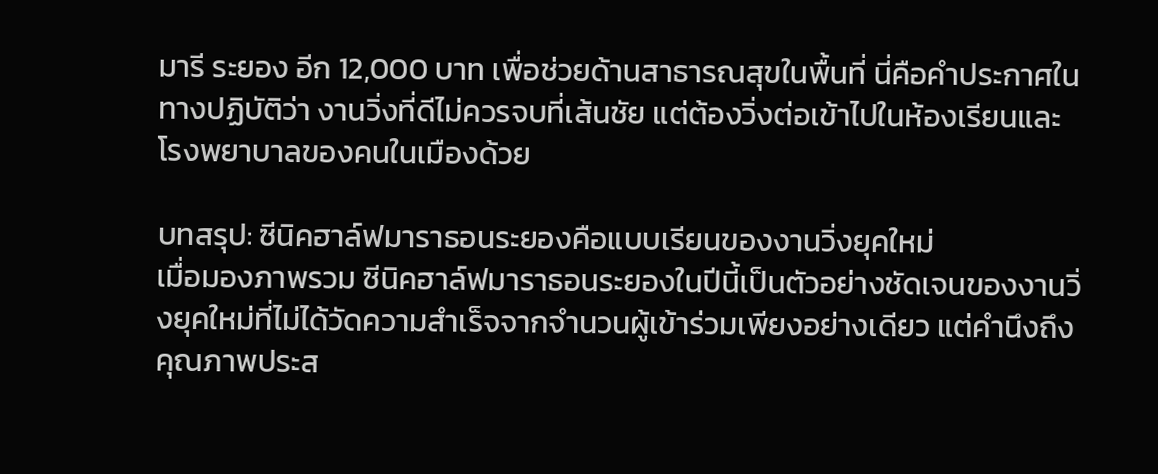มารี ระยอง อีก 12,000 บาท เพื่อช่วยด้านสาธารณสุขในพื้นที่ นี่คือคำประกาศในทางปฏิบัติว่า งานวิ่งที่ดีไม่ควรจบที่เส้นชัย แต่ต้องวิ่งต่อเข้าไปในห้องเรียนและโรงพยาบาลของคนในเมืองด้วย

บทสรุป: ซีนิคฮาล์ฟมาราธอนระยองคือแบบเรียนของงานวิ่งยุคใหม่
เมื่อมองภาพรวม ซีนิคฮาล์ฟมาราธอนระยองในปีนี้เป็นตัวอย่างชัดเจนของงานวิ่งยุคใหม่ที่ไม่ได้วัดความสำเร็จจากจำนวนผู้เข้าร่วมเพียงอย่างเดียว แต่คำนึงถึงคุณภาพประส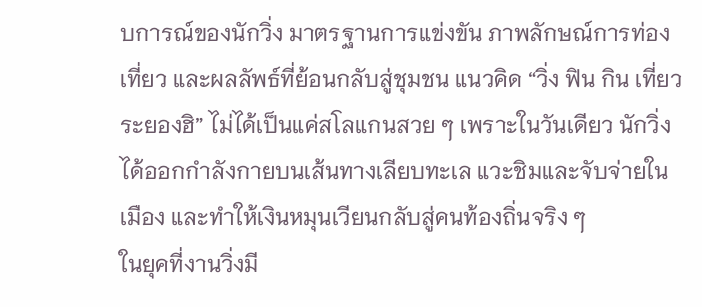บการณ์ของนักวิ่ง มาตรฐานการแข่งขัน ภาพลักษณ์การท่องเที่ยว และผลลัพธ์ที่ย้อนกลับสู่ชุมชน แนวคิด “วิ่ง ฟิน กิน เที่ยว ระยองฮิ” ไม่ได้เป็นแค่สโลแกนสวย ๆ เพราะในวันเดียว นักวิ่งได้ออกกำลังกายบนเส้นทางเลียบทะเล แวะชิมและจับจ่ายในเมือง และทำให้เงินหมุนเวียนกลับสู่คนท้องถิ่นจริง ๆ
ในยุคที่งานวิ่งมี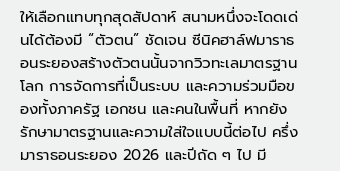ให้เลือกแทบทุกสุดสัปดาห์ สนามหนึ่งจะโดดเด่นได้ต้องมี “ตัวตน” ชัดเจน ซีนิคฮาล์ฟมาราธอนระยองสร้างตัวตนนั้นจากวิวทะเลมาตรฐานโลก การจัดการที่เป็นระบบ และความร่วมมือของทั้งภาครัฐ เอกชน และคนในพื้นที่ หากยังรักษามาตรฐานและความใส่ใจแบบนี้ต่อไป ครึ่งมาราธอนระยอง 2026 และปีถัด ๆ ไป มี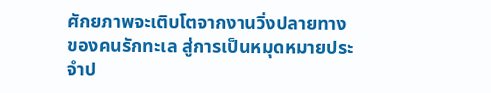ศักยภาพจะเติบโตจากงานวิ่งปลายทางของคนรักทะเล สู่การเป็นหมุดหมายประจำป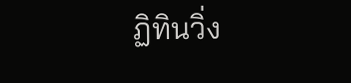ฏิทินวิ่ง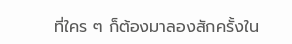ที่ใคร ๆ ก็ต้องมาลองสักครั้งใน